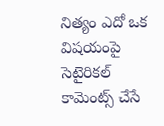నిత్యం ఎదో ఒక విషయంపై సెటైరికల్ కామెంట్స్ చేసే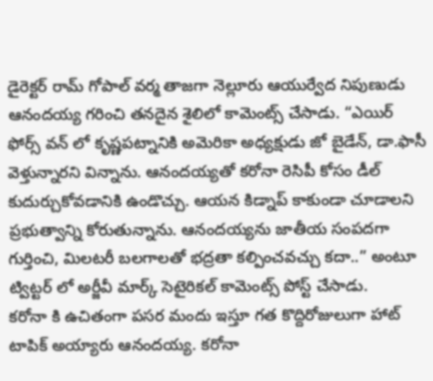డైరెక్టర్ రామ్ గోపాల్ వర్మ తాజగా నెల్లూరు ఆయుర్వేద నిపుణుడు ఆనందయ్య గరించి తనదైన శైలిలో కామెంట్స్ చేసాడు. “ఎయిర్ ఫోర్స్ వన్ లో కృష్ణపట్నానికి అమెరికా అధ్యక్షుడు జో బైడేన్, డా.ఫాసీ వెళ్తున్నారని విన్నాను. ఆనందయ్యతో కరోనా రెసిపీ కోసం డీల్ కుదుర్చుకోవడానికి ఉండొచ్చు. ఆయన కిడ్నాప్ కాకుండా చూడాలని ప్రభుత్వాన్ని కోరుతున్నాను. ఆనందయ్యను జాతీయ సంపదగా గుర్తించి, మిలటరీ బలగాలతో భద్రతా కల్పించవచ్చు కదా..” అంటూ ట్విట్టర్ లో అర్జీవీ మార్క్ సెటైరికల్ కామెంట్స్ పోస్ట్ చేసాడు.
కరోనా కి ఉచితంగా పసర మందు ఇస్తూ గత కొద్దిరోజులుగా హాట్ టాపిక్ అయ్యారు ఆనందయ్య. కరోనా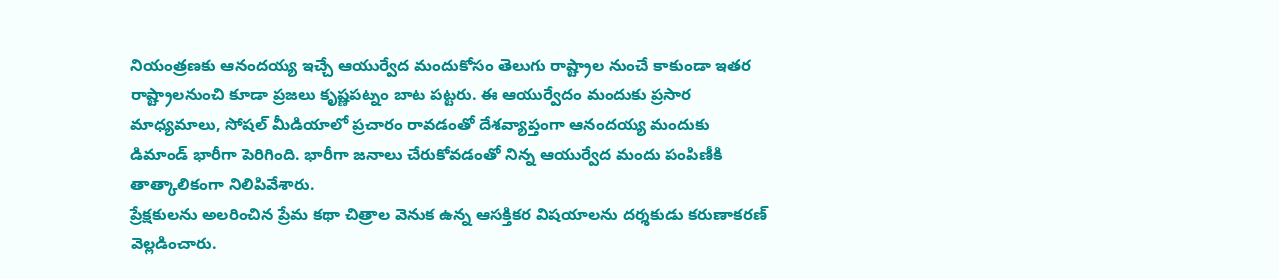నియంత్రణకు ఆనందయ్య ఇచ్చే ఆయుర్వేద మందుకోసం తెలుగు రాష్ట్రాల నుంచే కాకుండా ఇతర రాష్ట్రాలనుంచి కూడా ప్రజలు కృష్ణపట్నం బాట పట్టరు. ఈ ఆయుర్వేదం మందుకు ప్రసార మాధ్యమాలు, సోషల్ మీడియాలో ప్రచారం రావడంతో దేశవ్యాప్తంగా ఆనందయ్య మందుకు డిమాండ్ భారీగా పెరిగింది. భారీగా జనాలు చేరుకోవడంతో నిన్న ఆయుర్వేద మందు పంపిణీకి తాత్కాలికంగా నిలిపివేశారు.
ప్రేక్షకులను అలరించిన ప్రేమ కథా చిత్రాల వెనుక ఉన్న ఆసక్తికర విషయాలను దర్శకుడు కరుణాకరణ్ వెల్లడించారు.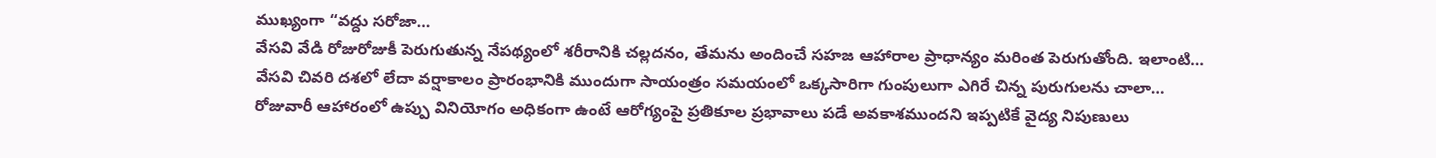ముఖ్యంగా “వద్దు సరోజా…
వేసవి వేడి రోజురోజుకీ పెరుగుతున్న నేపథ్యంలో శరీరానికి చల్లదనం, తేమను అందించే సహజ ఆహారాల ప్రాధాన్యం మరింత పెరుగుతోంది. ఇలాంటి…
వేసవి చివరి దశలో లేదా వర్షాకాలం ప్రారంభానికి ముందుగా సాయంత్రం సమయంలో ఒక్కసారిగా గుంపులుగా ఎగిరే చిన్న పురుగులను చాలా…
రోజువారీ ఆహారంలో ఉప్పు వినియోగం అధికంగా ఉంటే ఆరోగ్యంపై ప్రతికూల ప్రభావాలు పడే అవకాశముందని ఇప్పటికే వైద్య నిపుణులు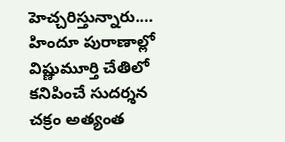హెచ్చరిస్తున్నారు.…
హిందూ పురాణాల్లో విష్ణుమూర్తి చేతిలో కనిపించే సుదర్శన చక్రం అత్యంత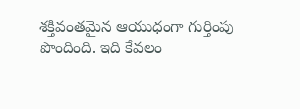శక్తివంతమైన ఆయుధంగా గుర్తింపు పొందింది. ఇది కేవలం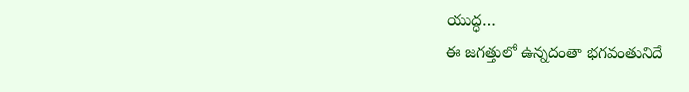యుద్ధ…
ఈ జగత్తులో ఉన్నదంతా భగవంతునిదే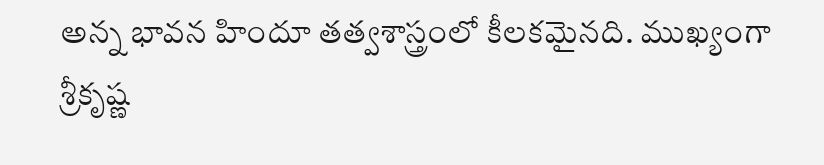అన్న భావన హిందూ తత్వశాస్త్రంలో కీలకమైనది. ముఖ్యంగా శ్రీకృష్ణ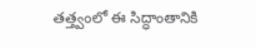తత్త్వంలో ఈ సిద్ధాంతానికి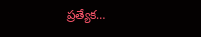ప్రత్యేక…